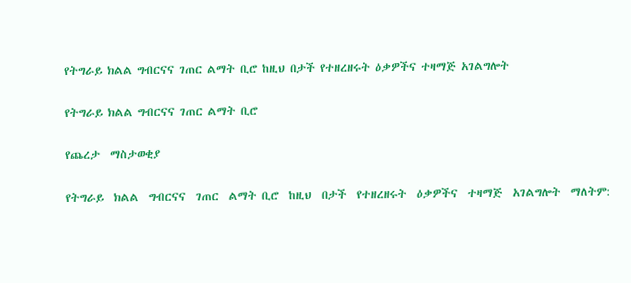የትግራይ ክልል ግብርናና ገጠር ልማት ቢሮ ከዚህ በታች የተዘረዘሩት ዕቃዎችና ተዛማጅ አገልግሎት

የትግራይ ክልል ግብርናና ገጠር ልማት ቢሮ

የጨረታ  ማስታወቂያ

የትግራይ  ክልል  ግብርናና  ገጠር  ልማት ቢሮ  ከዚህ  በታች  የተዘረዘሩት  ዕቃዎችና  ተዛማጅ  አገልግሎት  ማለትም: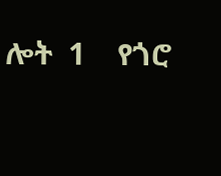ሎት  1    የጎሮ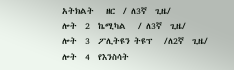አትክልት   ዘር  / ለ3ኛ  ጊዜ/
ሎት  2  ኬሚካል   / ለ3ኛ  ጊዜ/
ሎት  3  ፖሊትዩን ትዩፕ   /ለ2ኛ  ጊዜ/
ሎት  4  የእንስሳት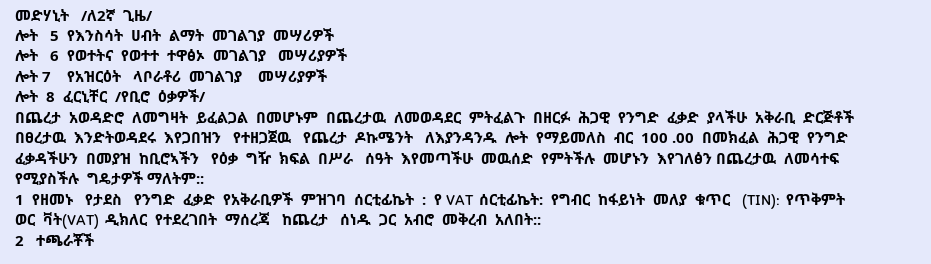መድሃኒት   /ለ2ኛ  ጊዜ/
ሎት   5  የእንስሳት  ሀብት  ልማት  መገልገያ  መሣሪዎች
ሎት   6  የወተትና  የወተተ  ተዋፅኦ  መገልገያ   መሣሪያዎች
ሎት 7    የአዝርዕት   ላቦራቶሪ  መገልገያ    መሣሪያዎች
ሎት  8  ፈርኒቸር  /የቢሮ  ዕቃዎች/
በጨረታ  አወዳድሮ  ለመግዛት  ይፈልጋል  በመሆኑም  በጨረታዉ  ለመወዳደር  ምትፈልጉ  በዘርፉ  ሕጋዊ  የንግድ  ፈቃድ  ያላችሁ  አቅራቢ  ድርጅቶች  በፀረታዉ  እንድትወዳደሩ  እየጋበዝን   የተዘጋጀዉ   የጨረታ  ዶኩሜንት   ለእያንዳንዱ  ሎት  የማይመለስ  ብር  100 .00  በመክፈል  ሕጋዊ  የንግድ  ፈቃዳችሁን  በመያዝ  ከቢሮኣችን   የዕቃ  ግዥ  ክፍል  በሥራ   ሰዓት  እየመጣችሁ  መዉሰድ  የምትችሉ  መሆኑን  እየገለፅን በጨረታዉ  ለመሳተፍ  የሚያስችሉ  ግዴታዎች ማለትም::
1  የዘመኑ   የታደስ   የንግድ  ፈቃድ  የአቅራቢዎች  ምዝገባ  ሰርቲፊኬት  :  የ VAT  ሰርቲፊኬት:  የግብር  ከፋይነት  መለያ  ቁጥር   (TIN):  የጥቅምት  ወር  ቫት(VAT)  ዲክለር  የተደረገበት  ማሰረጃ   ከጨረታ   ሰነዱ  ጋር  አብሮ  መቅረብ  አለበት::
2   ተጫራቾች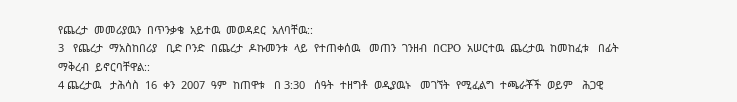የጨረታ  መመሪያዉን  በጥንቃቄ  አይተዉ  መወዳደር  አለባቸዉ::
3   የጨረታ  ማአስከበሪያ   ቢድ ቦንድ  በጨረታ  ዶኩመንቱ  ላይ  የተጠቀሰዉ   መጠን  ገንዘብ  በCPO  አሠርተዉ  ጨረታዉ  ከመከፈቱ   በፊት  ማቅረብ  ይኖርባቸዋል::
4 ጨረታዉ   ታሕሳስ  16  ቀን  2007  ዓም  ከጠዋቱ   በ 3:30   ሰዓት  ተዘግቶ  ወዲያዉኑ   መገኘት  የሚፈልግ  ተጫራቾች  ወይም   ሕጋዊ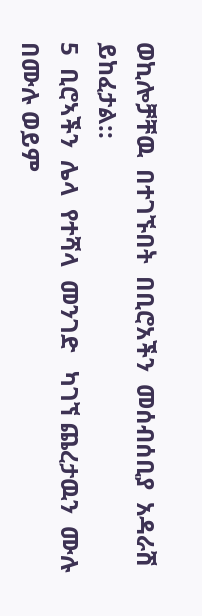ወኪሎቻቸዉ  በተገኙበት  በቢሮአችን  መሰብሰቢያ  አዳራሽ  ይከፈታል::
5  ቢሮኣችን  ሌላ  የተሻላ  መንገድ   ካገኘ ጨረታዉን  ሙሉ  በሙሉ ወይም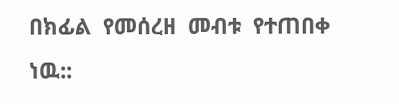በክፊል  የመሰረዘ  መብቱ  የተጠበቀ  ነዉ::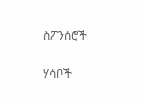ስፖንሰሮች

ሃሳቦች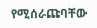የሚሰራጩባቸው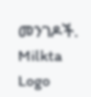መንገዶች.
Milkta Logo